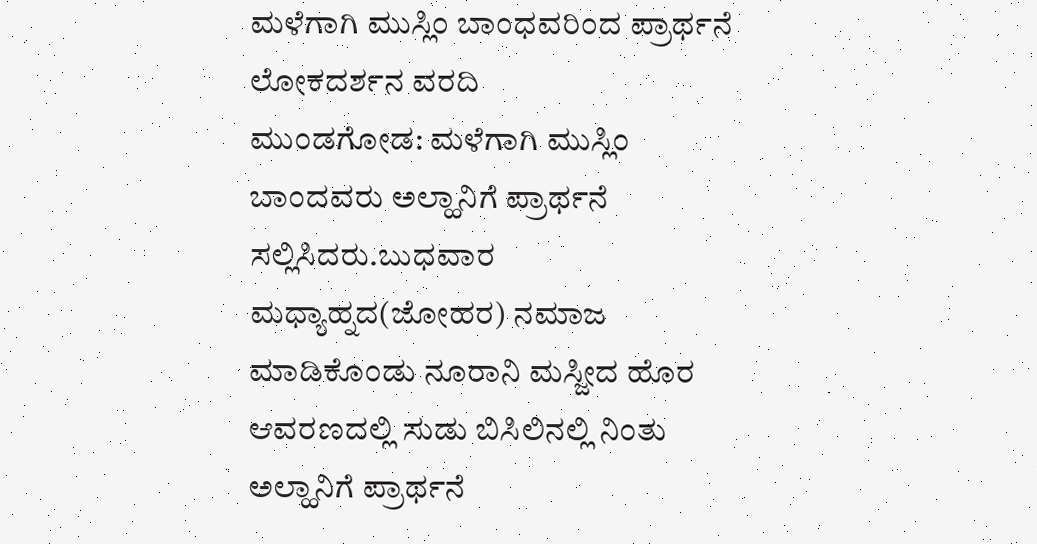ಮಳೆಗಾಗಿ ಮುಸ್ಲಿಂ ಬಾಂಧವರಿಂದ ಪ್ರಾರ್ಥನೆ
ಲೋಕದರ್ಶನ ವರದಿ
ಮುಂಡಗೋಡ: ಮಳೆಗಾಗಿ ಮುಸ್ಲಿಂ ಬಾಂದವರು ಅಲ್ಹಾನಿಗೆ ಪ್ರಾರ್ಥನೆ ಸಲ್ಲಿಸಿದರು.ಬುಧವಾರ ಮಧ್ಯಾಹ್ನದ(ಜೋಹರ) ನಮಾಜ ಮಾಡಿಕೊಂಡು ನೂರಾನಿ ಮಸ್ಜೀದ ಹೊರ ಆವರಣದಲ್ಲಿ ಸುಡು ಬಿಸಿಲಿನಲ್ಲಿ ನಿಂತು ಅಲ್ಹಾನಿಗೆ ಪ್ರಾರ್ಥನೆ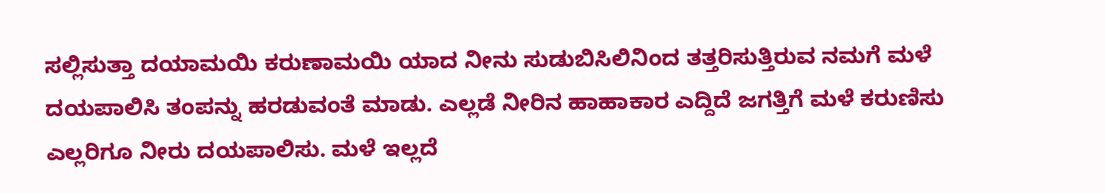ಸಲ್ಲಿಸುತ್ತಾ ದಯಾಮಯಿ ಕರುಣಾಮಯಿ ಯಾದ ನೀನು ಸುಡುಬಿಸಿಲಿನಿಂದ ತತ್ತರಿಸುತ್ತಿರುವ ನಮಗೆ ಮಳೆ ದಯಪಾಲಿಸಿ ತಂಪನ್ನು ಹರಡುವಂತೆ ಮಾಡು. ಎಲ್ಲಡೆ ನೀರಿನ ಹಾಹಾಕಾರ ಎದ್ದಿದೆ ಜಗತ್ತಿಗೆ ಮಳೆ ಕರುಣಿಸು ಎಲ್ಲರಿಗೂ ನೀರು ದಯಪಾಲಿಸು. ಮಳೆ ಇಲ್ಲದೆ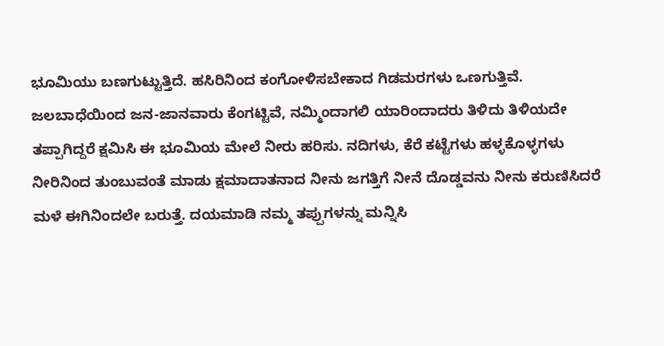ಭೂಮಿಯು ಬಣಗುಟ್ಟುತ್ತಿದೆ. ಹಸಿರಿನಿಂದ ಕಂಗೋಳಿಸಬೇಕಾದ ಗಿಡಮರಗಳು ಒಣಗುತ್ತಿವೆ. ಜಲಬಾಧೆಯಿಂದ ಜನ-ಜಾನವಾರು ಕೆಂಗಟ್ಟಿವೆ, ನಮ್ಮಿಂದಾಗಲಿ ಯಾರಿಂದಾದರು ತಿಳಿದು ತಿಳಿಯದೇ ತಪ್ಪಾಗಿದ್ದರೆ ಕ್ಷಮಿಸಿ ಈ ಭೂಮಿಯ ಮೇಲೆ ನೀರು ಹರಿಸು. ನದಿಗಳು, ಕೆರೆ ಕಟ್ಟೆಗಳು ಹಳ್ಳಕೊಳ್ಳಗಳು ನೀರಿನಿಂದ ತುಂಬುವಂತೆ ಮಾಡು ಕ್ಷಮಾದಾತನಾದ ನೀನು ಜಗತ್ತಿಗೆ ನೀನೆ ದೊಡ್ಡವನು ನೀನು ಕರುಣಿಸಿದರೆ ಮಳೆ ಈಗಿನಿಂದಲೇ ಬರುತ್ತೆ. ದಯಮಾಡಿ ನಮ್ಮ ತಪ್ಪುಗಳನ್ನು ಮನ್ನಿಸಿ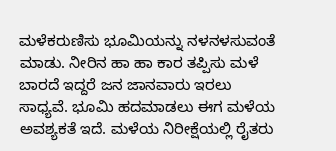ಮಳೆಕರುಣಿಸು ಭೂಮಿಯನ್ನು ನಳನಳಸುವಂತೆ ಮಾಡು. ನೀರಿನ ಹಾ ಹಾ ಕಾರ ತಪ್ಪಿಸು ಮಳೆ ಬಾರದೆ ಇದ್ದರೆ ಜನ ಜಾನವಾರು ಇರಲು ಸಾಧ್ಯವೆ. ಭೂಮಿ ಹದಮಾಡಲು ಈಗ ಮಳೆಯ ಅವಶ್ಯಕತೆ ಇದೆ. ಮಳೆಯ ನಿರೀಕ್ಷೆಯಲ್ಲಿ ರೈತರು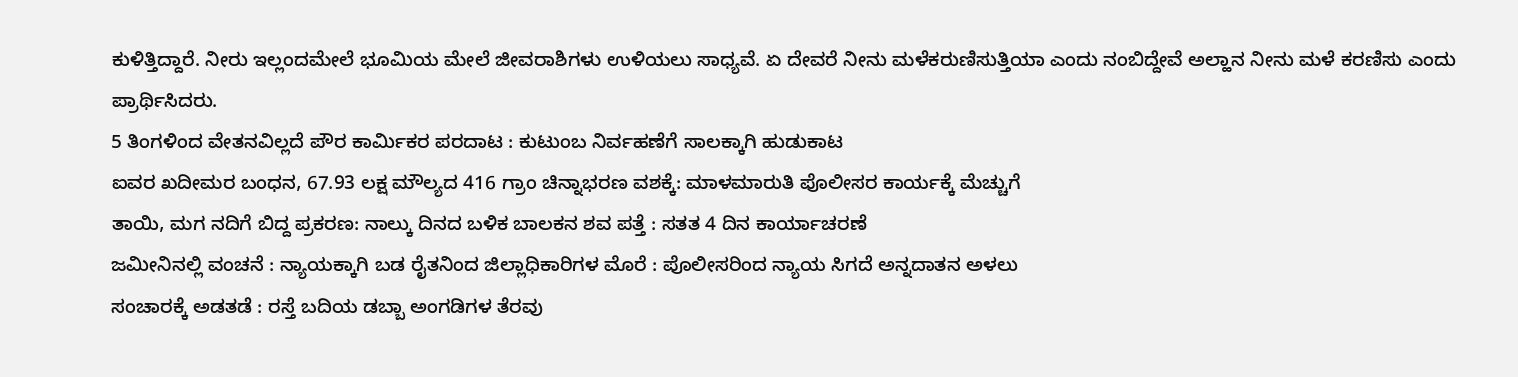ಕುಳಿತ್ತಿದ್ದಾರೆ. ನೀರು ಇಲ್ಲಂದಮೇಲೆ ಭೂಮಿಯ ಮೇಲೆ ಜೀವರಾಶಿಗಳು ಉಳಿಯಲು ಸಾಧ್ಯವೆ. ಏ ದೇವರೆ ನೀನು ಮಳೆಕರುಣಿಸುತ್ತಿಯಾ ಎಂದು ನಂಬಿದ್ದೇವೆ ಅಲ್ಹಾನ ನೀನು ಮಳೆ ಕರಣಿಸು ಎಂದು ಪ್ರಾರ್ಥಿಸಿದರು.
5 ತಿಂಗಳಿಂದ ವೇತನವಿಲ್ಲದೆ ಪೌರ ಕಾರ್ಮಿಕರ ಪರದಾಟ : ಕುಟುಂಬ ನಿರ್ವಹಣೆಗೆ ಸಾಲಕ್ಕಾಗಿ ಹುಡುಕಾಟ
ಐವರ ಖದೀಮರ ಬಂಧನ, 67.93 ಲಕ್ಷ ಮೌಲ್ಯದ 416 ಗ್ರಾಂ ಚಿನ್ನಾಭರಣ ವಶಕ್ಕೆ: ಮಾಳಮಾರುತಿ ಪೊಲೀಸರ ಕಾರ್ಯಕ್ಕೆ ಮೆಚ್ಚುಗೆ
ತಾಯಿ, ಮಗ ನದಿಗೆ ಬಿದ್ದ ಪ್ರಕರಣ: ನಾಲ್ಕು ದಿನದ ಬಳಿಕ ಬಾಲಕನ ಶವ ಪತ್ತೆ : ಸತತ 4 ದಿನ ಕಾರ್ಯಾಚರಣೆ
ಜಮೀನಿನಲ್ಲಿ ವಂಚನೆ : ನ್ಯಾಯಕ್ಕಾಗಿ ಬಡ ರೈತನಿಂದ ಜಿಲ್ಲಾಧಿಕಾರಿಗಳ ಮೊರೆ : ಪೊಲೀಸರಿಂದ ನ್ಯಾಯ ಸಿಗದೆ ಅನ್ನದಾತನ ಅಳಲು
ಸಂಚಾರಕ್ಕೆ ಅಡತಡೆ : ರಸ್ತೆ ಬದಿಯ ಡಬ್ಬಾ ಅಂಗಡಿಗಳ ತೆರವು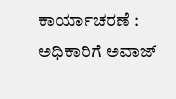ಕಾರ್ಯಾಚರಣೆ : ಅಧಿಕಾರಿಗೆ ಅವಾಜ್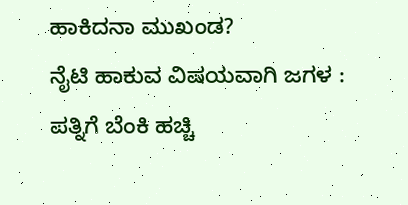ಹಾಕಿದನಾ ಮುಖಂಡ?
ನೈಟಿ ಹಾಕುವ ವಿಷಯವಾಗಿ ಜಗಳ : ಪತ್ನಿಗೆ ಬೆಂಕಿ ಹಚ್ಚಿ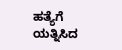ಹತ್ಯೆಗೆ ಯತ್ನಿಸಿದ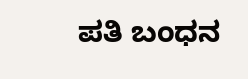ಪತಿ ಬಂಧನ